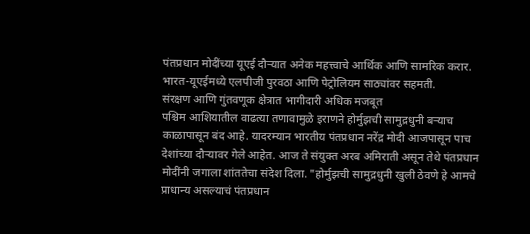पंतप्रधान मोदींच्या यूएई दौऱ्यात अनेक महत्त्वाचे आर्थिक आणि सामरिक करार.
भारत-यूएईमध्ये एलपीजी पुरवठा आणि पेट्रोलियम साठ्यांवर सहमती.
संरक्षण आणि गुंतवणूक क्षेत्रात भागीदारी अधिक मजबूत
पश्चिम आशियातील वाढत्या तणावामुळे इराणने होर्मुझची सामुद्रधुनी बऱ्याच काळापासून बंद आहे. यादरम्यान भारतीय पंतप्रधान नरेंद्र मोदी आजपासून पाच देशांच्या दौऱ्यावर गेले आहेत. आज ते संयुक्त अरब अमिराती असून तेथे पंतप्रधान मोदींनी जगाला शांततेचा संदेश दिला. "होर्मुझची सामुद्रधुनी खुली ठेवणे हे आमचे प्राधान्य असल्याचं पंतप्रधान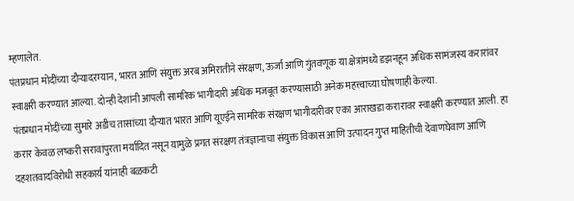म्हणालेत.
पंतप्रधान मोदींच्या दौऱ्यादरम्यान, भारत आणि संयुक्त अरब अमिरातीने संरक्षण, ऊर्जा आणि गुंतवणूक या क्षेत्रांमध्ये डझनहून अधिक सामंजस्य करारांवर स्वाक्षरी करण्यात आल्या. दोन्ही देशांनी आपली सामरिक भागीदारी अधिक मजबूत करण्यासाठी अनेक महत्त्वाच्या घोषणाही केल्या.
पंतप्रधान मोदींच्या सुमारे अडीच तासांच्या दौऱ्यात भारत आणि यूएईने सामरिक संरक्षण भागीदारीवर एका आराखडा करारावर स्वाक्षरी करण्यात आली. हा करार केवळ लष्करी सरावांपुरता मर्यादित नसून यामुळे प्रगत संरक्षण तंत्रज्ञानाचा संयुक्त विकास आणि उत्पादन गुप्त माहितीची देवाणघेवाण आणि दहशतवादविरोधी सहकार्य यांनाही बळकटी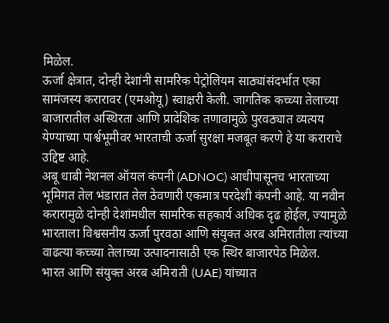मिळेल.
ऊर्जा क्षेत्रात, दोन्ही देशांनी सामरिक पेट्रोलियम साठ्यांसंदर्भात एका सामंजस्य करारावर (एमओयू) स्वाक्षरी केली. जागतिक कच्च्या तेलाच्या बाजारातील अस्थिरता आणि प्रादेशिक तणावामुळे पुरवठ्यात व्यत्यय येण्याच्या पार्श्वभूमीवर भारताची ऊर्जा सुरक्षा मजबूत करणे हे या कराराचे उद्दिष्ट आहे.
अबू धाबी नेशनल ऑयल कंपनी (ADNOC) आधीपासूनच भारताच्या भूमिगत तेल भंडारात तेल ठेवणारी एकमात्र परदेशी कंपनी आहे. या नवीन करारामुळे दोन्ही देशांमधील सामरिक सहकार्य अधिक दृढ होईल, ज्यामुळे भारताला विश्वसनीय ऊर्जा पुरवठा आणि संयुक्त अरब अमिरातीला त्यांच्या वाढत्या कच्च्या तेलाच्या उत्पादनासाठी एक स्थिर बाजारपेठ मिळेल.
भारत आणि संयुक्त अरब अमिराती (UAE) यांच्यात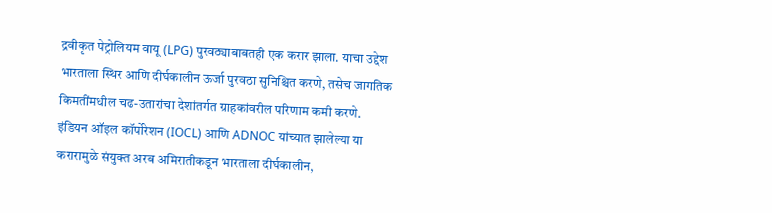द्रवीकृत पेट्रोलियम वायू (LPG) पुरवठ्याबाबतही एक करार झाला. याचा उद्देश भारताला स्थिर आणि दीर्घकालीन ऊर्जा पुरवठा सुनिश्चित करणे, तसेच जागतिक किमतींमधील चढ-उतारांचा देशांतर्गत ग्राहकांवरील परिणाम कमी करणे. इंडियन ऑइल कॉर्पोरेशन (IOCL) आणि ADNOC यांच्यात झालेल्या या करारामुळे संयुक्त अरब अमिरातीकडून भारताला दीर्घकालीन,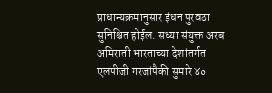प्राधान्यक्रमानुसार इंधन पुरवठा सुनिश्चित होईल. सध्या संयुक्त अरब अमिराती भारताच्या देशांतर्गत एलपीजी गरजांपैकी सुमारे ४०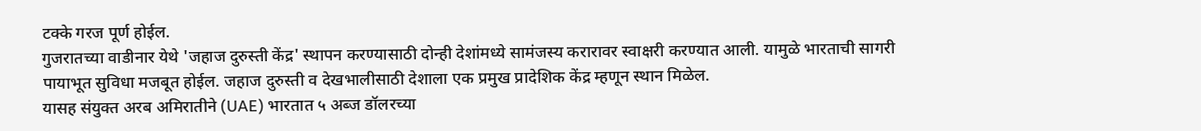टक्के गरज पूर्ण होईल.
गुजरातच्या वाडीनार येथे 'जहाज दुरुस्ती केंद्र' स्थापन करण्यासाठी दोन्ही देशांमध्ये सामंजस्य करारावर स्वाक्षरी करण्यात आली. यामुळे भारताची सागरी पायाभूत सुविधा मजबूत होईल. जहाज दुरुस्ती व देखभालीसाठी देशाला एक प्रमुख प्रादेशिक केंद्र म्हणून स्थान मिळेल.
यासह संयुक्त अरब अमिरातीने (UAE) भारतात ५ अब्ज डॉलरच्या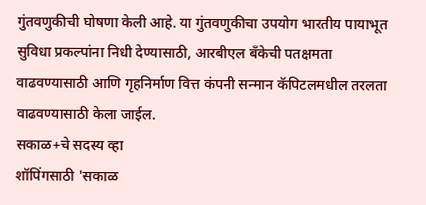गुंतवणुकीची घोषणा केली आहे. या गुंतवणुकीचा उपयोग भारतीय पायाभूत सुविधा प्रकल्पांना निधी देण्यासाठी, आरबीएल बँकेची पतक्षमता वाढवण्यासाठी आणि गृहनिर्माण वित्त कंपनी सन्मान कॅपिटलमधील तरलता वाढवण्यासाठी केला जाईल.
सकाळ+चे सदस्य व्हा
शॉपिंगसाठी 'सकाळ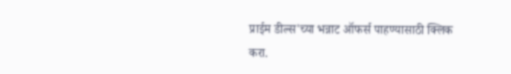प्राईम डील्स'च्या भन्नाट ऑफर्स पाहण्यासाठी क्लिक करा.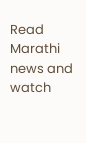Read Marathi news and watch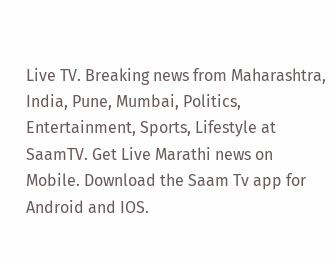Live TV. Breaking news from Maharashtra, India, Pune, Mumbai, Politics, Entertainment, Sports, Lifestyle at SaamTV. Get Live Marathi news on Mobile. Download the Saam Tv app for Android and IOS.